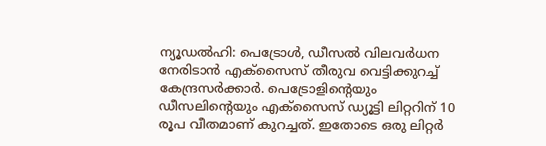ന്യൂഡൽഹി: പെട്രോൾ, ഡീസൽ വിലവർധന നേരിടാൻ എക്സൈസ് തീരുവ വെട്ടിക്കുറച്ച് കേന്ദ്രസർക്കാർ. പെട്രോളിന്റെയും ഡീസലിന്റെയും എക്സൈസ് ഡ്യൂട്ടി ലിറ്ററിന് 10 രൂപ വീതമാണ് കുറച്ചത്. ഇതോടെ ഒരു ലിറ്റർ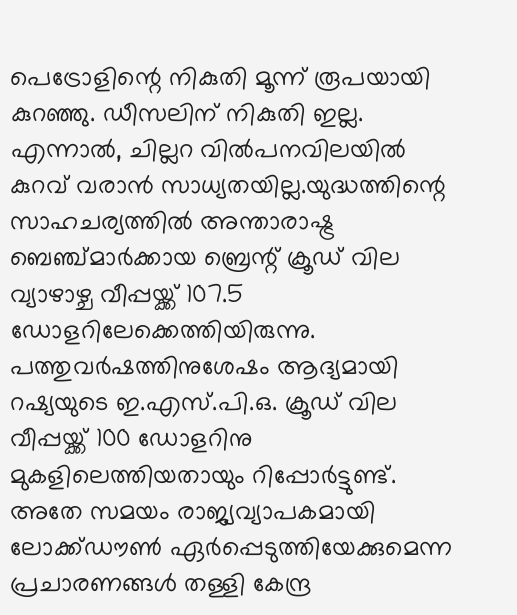പെട്രോളിന്റെ നികുതി മൂന്ന് രൂപയായി കുറഞ്ഞു. ഡീസലിന് നികുതി ഇല്ല. എന്നാൽ, ചില്ലറ വിൽപനവിലയിൽ കുറവ് വരാൻ സാധ്യതയില്ല.യുദ്ധത്തിന്റെ സാഹചര്യത്തിൽ അന്താരാഷ്ട്ര ബെഞ്ച്മാർക്കായ ബ്രെന്റ് ക്രൂഡ് വില വ്യാഴാഴ്ച വീപ്പയ്ക്ക് 107.5 ഡോളറിലേക്കെത്തിയിരുന്നു. പത്തുവർഷത്തിനുശേഷം ആദ്യമായി റഷ്യയുടെ ഇ.എസ്.പി.ഒ. ക്രൂഡ് വില വീപ്പയ്ക്ക് 100 ഡോളറിനു മുകളിലെത്തിയതായും റിപ്പോർട്ടുണ്ട്.
അതേ സമയം രാജ്യവ്യാപകമായി ലോക്ക്ഡൗൺ ഏർപ്പെടുത്തിയേക്കുമെന്ന പ്രചാരണങ്ങൾ തള്ളി കേന്ദ്ര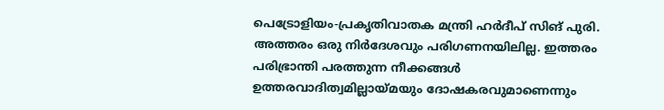പെട്രോളിയം-പ്രകൃതിവാതക മന്ത്രി ഹർദീപ് സിങ് പുരി. അത്തരം ഒരു നിർദേശവും പരിഗണനയിലില്ല. ഇത്തരം പരിഭ്രാന്തി പരത്തുന്ന നീക്കങ്ങൾ ഉത്തരവാദിത്വമില്ലായ്മയും ദോഷകരവുമാണെന്നും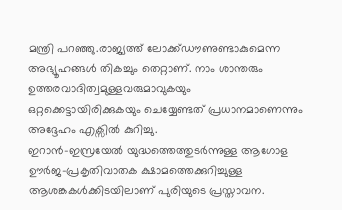മന്ത്രി പറഞ്ഞു.രാജ്യത്ത് ലോക്ക്ഡൗണുണ്ടാകുമെന്ന അഭ്യൂഹങ്ങൾ തികച്ചും തെറ്റാണ്. നാം ശാന്തരും ഉത്തരവാദിത്വമുള്ളവരുമാവുകയും ഒറ്റക്കെട്ടായിരിക്കുകയും ചെയ്യേണ്ടത് പ്രധാനമാണെന്നും അദ്ദേഹം എക്സിൽ കുറിച്ചു.
ഇറാൻ-ഇസ്രയേൽ യുദ്ധത്തെത്തുടർന്നുള്ള ആഗോള ഊർജ-പ്രകൃതിവാതക ക്ഷാമത്തെക്കുറിച്ചുള്ള ആശങ്കകൾക്കിടയിലാണ് പുരിയുടെ പ്രസ്താവന.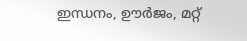ഇന്ധനം, ഊർജം, മറ്റ്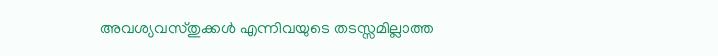അവശ്യവസ്തുക്കൾ എന്നിവയുടെ തടസ്സമില്ലാത്ത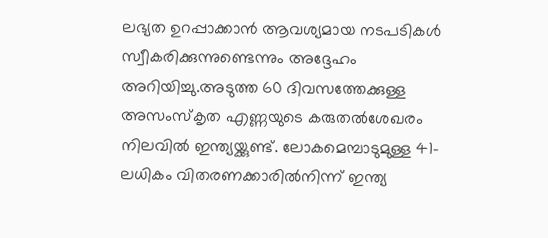ലഭ്യത ഉറപ്പാക്കാൻ ആവശ്യമായ നടപടികൾ സ്വീകരിക്കുന്നുണ്ടെന്നും അദ്ദേഹം അറിയിച്ചു.അടുത്ത 60 ദിവസത്തേക്കുള്ള അസംസ്കൃത എണ്ണയുടെ കരുതൽശേഖരം നിലവിൽ ഇന്ത്യയ്ക്കുണ്ട്. ലോകമെമ്പാടുമുള്ള 41-ലധികം വിതരണക്കാരിൽനിന്ന് ഇന്ത്യ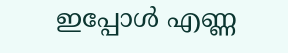ഇപ്പോൾ എണ്ണ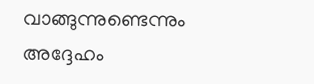വാങ്ങുന്നുണ്ടെന്നും അദ്ദേഹം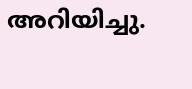അറിയിച്ചു.